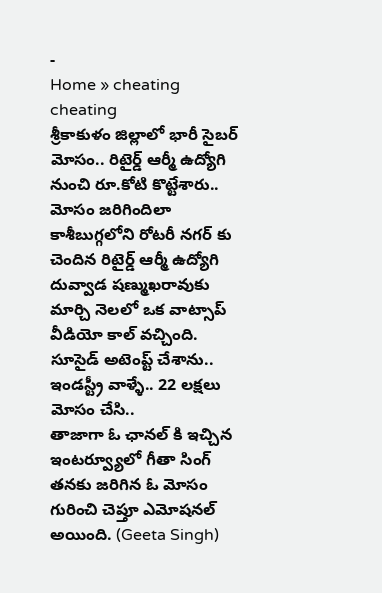-
Home » cheating
cheating
శ్రీకాకుళం జిల్లాలో భారీ సైబర్ మోసం.. రిటైర్డ్ ఆర్మీ ఉద్యోగి నుంచి రూ.కోటి కొట్టేశారు.. మోసం జరిగిందిలా
కాశీబుగ్గలోని రోటరీ నగర్ కు చెందిన రిటైర్డ్ ఆర్మీ ఉద్యోగి దువ్వాడ షణ్ముఖరావుకు మార్చి నెలలో ఒక వాట్సాప్ వీడియో కాల్ వచ్చింది.
సూసైడ్ అటెంప్ట్ చేశాను.. ఇండస్ట్రీ వాళ్ళే.. 22 లక్షలు మోసం చేసి..
తాజాగా ఓ ఛానల్ కి ఇచ్చిన ఇంటర్వ్యూలో గీతా సింగ్ తనకు జరిగిన ఓ మోసం గురించి చెప్తూ ఎమోషనల్ అయింది. (Geeta Singh)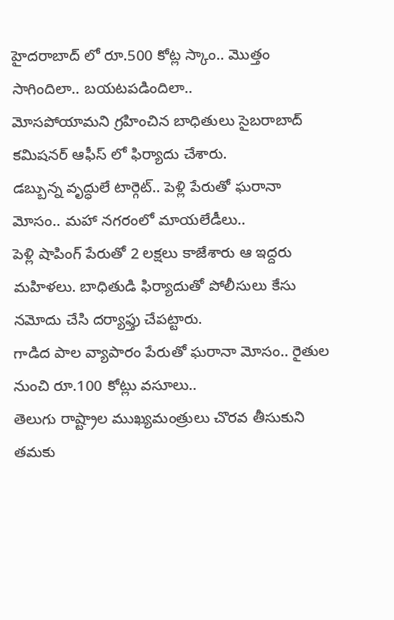హైదరాబాద్ లో రూ.500 కోట్ల స్కాం.. మొత్తం సాగిందిలా.. బయటపడిందిలా..
మోసపోయామని గ్రహించిన బాధితులు సైబరాబాద్ కమిషనర్ ఆఫీస్ లో ఫిర్యాదు చేశారు.
డబ్బున్న వృద్ధులే టార్గెట్.. పెళ్లి పేరుతో ఘరానా మోసం.. మహా నగరంలో మాయలేడీలు..
పెళ్లి షాపింగ్ పేరుతో 2 లక్షలు కాజేశారు ఆ ఇద్దరు మహిళలు. బాధితుడి ఫిర్యాదుతో పోలీసులు కేసు నమోదు చేసి దర్యాఫ్తు చేపట్టారు.
గాడిద పాల వ్యాపారం పేరుతో ఘరానా మోసం.. రైతుల నుంచి రూ.100 కోట్లు వసూలు..
తెలుగు రాష్ట్రాల ముఖ్యమంత్రులు చొరవ తీసుకుని తమకు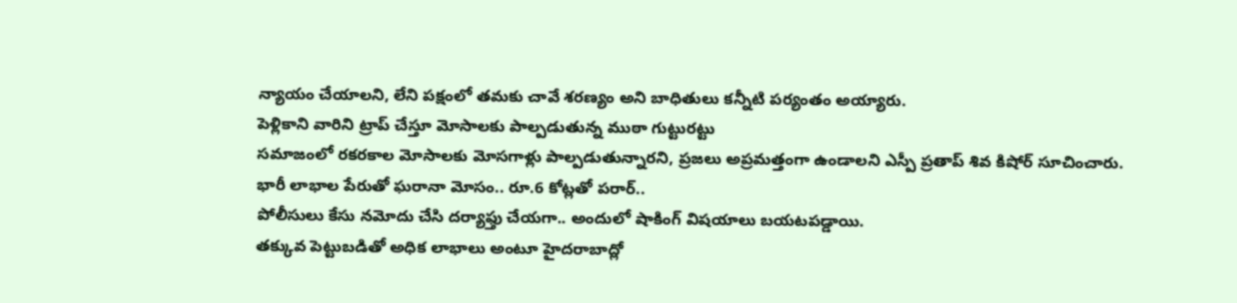న్యాయం చేయాలని, లేని పక్షంలో తమకు చావే శరణ్యం అని బాధితులు కన్నీటి పర్యంతం అయ్యారు.
పెళ్లికాని వారిని ట్రాప్ చేస్తూ మోసాలకు పాల్పడుతున్న ముఠా గుట్టురట్టు
సమాజంలో రకరకాల మోసాలకు మోసగాళ్లు పాల్పడుతున్నారని, ప్రజలు అప్రమత్తంగా ఉండాలని ఎస్పీ ప్రతాప్ శివ కిషోర్ సూచించారు.
భారీ లాభాల పేరుతో ఘరానా మోసం.. రూ.6 కోట్లతో పరార్..
పోలీసులు కేసు నమోదు చేసి దర్యాఫ్తు చేయగా.. అందులో షాకింగ్ విషయాలు బయటపడ్డాయి.
తక్కువ పెట్టుబడితో అధిక లాభాలు అంటూ హైదరాబాద్లో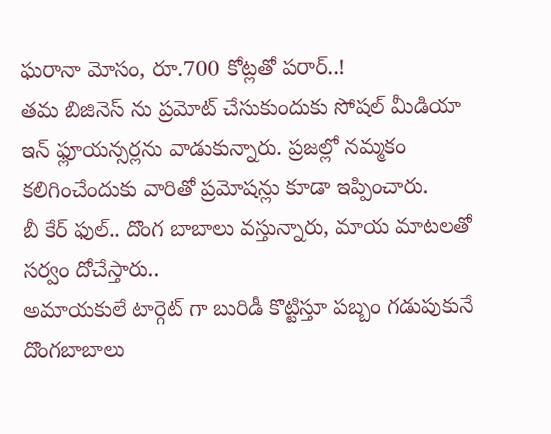ఘరానా మోసం, రూ.700 కోట్లతో పరార్..!
తమ బిజినెస్ ను ప్రమోట్ చేసుకుందుకు సోషల్ మీడియా ఇన్ ఫ్లూయన్సర్లను వాడుకున్నారు. ప్రజల్లో నమ్మకం కలిగించేందుకు వారితో ప్రమోషన్లు కూడా ఇప్పించారు.
బీ కేర్ ఫుల్.. దొంగ బాబాలు వస్తున్నారు, మాయ మాటలతో సర్వం దోచేస్తారు..
అమాయకులే టార్గెట్ గా బురిడీ కొట్టిస్తూ పబ్బం గడుపుకునే దొంగబాబాలు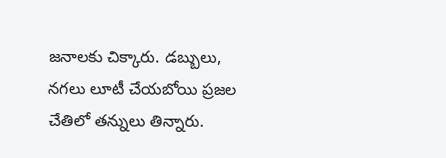జనాలకు చిక్కారు. డబ్బులు, నగలు లూటీ చేయబోయి ప్రజల చేతిలో తన్నులు తిన్నారు.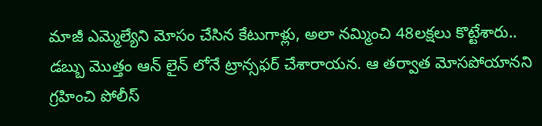మాజీ ఎమ్మెల్యేని మోసం చేసిన కేటుగాళ్లు, అలా నమ్మించి 48లక్షలు కొట్టేశారు..
డబ్బు మొత్తం ఆన్ లైన్ లోనే ట్రాన్సఫర్ చేశారాయన. ఆ తర్వాత మోసపోయానని గ్రహించి పోలీస్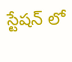స్టేషన్ లో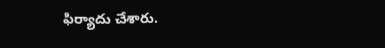ఫిర్యాదు చేశారు.